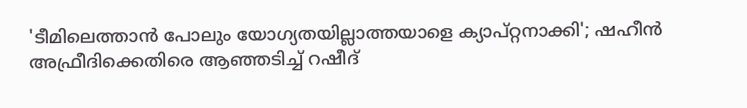'ടീമിലെത്താൻ പോലും യോഗ്യതയില്ലാത്തയാളെ ക്യാപ്റ്റനാക്കി'; ഷഹീൻ അഫ്രീദിക്കെതിരെ ആഞ്ഞടിച്ച് റഷീദ്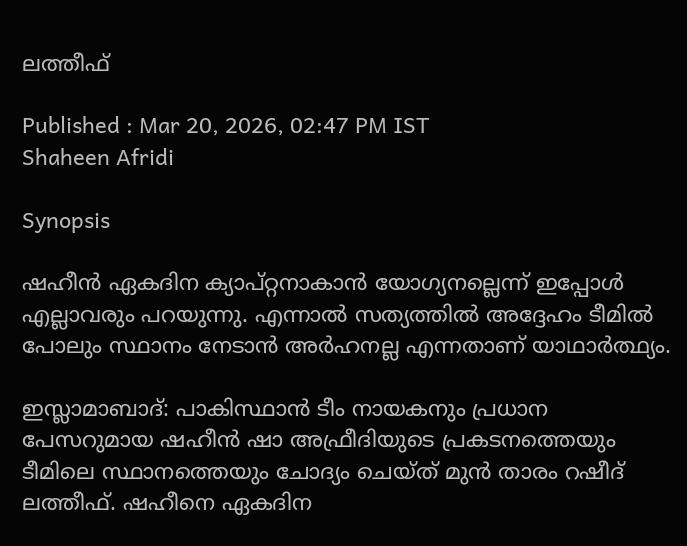ലത്തീഫ്

Published : Mar 20, 2026, 02:47 PM IST
Shaheen Afridi

Synopsis

ഷഹീൻ ഏകദിന ക്യാപ്റ്റനാകാൻ യോഗ്യനല്ലെന്ന് ഇപ്പോൾ എല്ലാവരും പറയുന്നു. എന്നാൽ സത്യത്തിൽ അദ്ദേഹം ടീമിൽ പോലും സ്ഥാനം നേടാൻ അർഹനല്ല എന്നതാണ് യാഥാർത്ഥ്യം.

ഇസ്ലാമാബാദ്: പാകിസ്ഥാൻ ടീം നായകനും പ്രധാന പേസറുമായ ഷഹീൻ ഷാ അഫ്രീദിയുടെ പ്രകടനത്തെയും ടീമിലെ സ്ഥാനത്തെയും ചോദ്യം ചെയ്ത് മുൻ താരം റഷീദ് ലത്തീഫ്. ഷഹീനെ ഏകദിന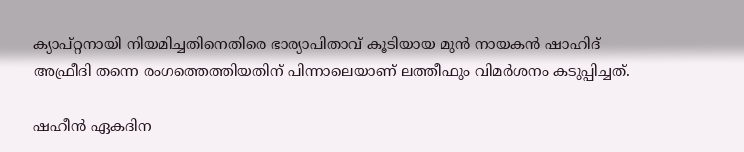ക്യാപ്റ്റനായി നിയമിച്ചതിനെതിരെ ഭാര്യാപിതാവ് കൂടിയായ മുന്‍ നായകന്‍ ഷാഹിദ് അഫ്രീദി തന്നെ രംഗത്തെത്തിയതിന് പിന്നാലെയാണ് ലത്തീഫും വിമര്‍ശനം കടുപ്പിച്ചത്.

ഷഹീൻ ഏകദിന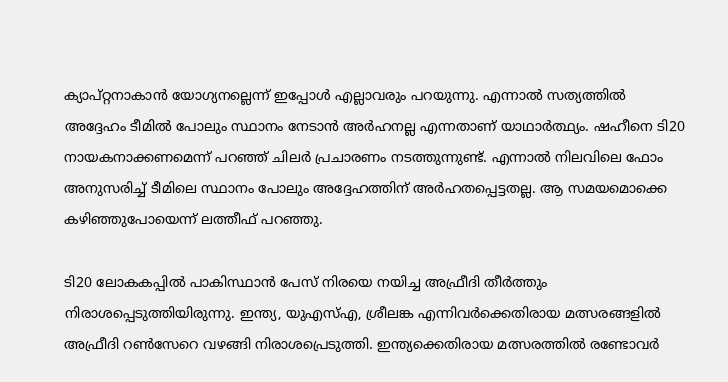ക്യാപ്റ്റനാകാൻ യോഗ്യനല്ലെന്ന് ഇപ്പോൾ എല്ലാവരും പറയുന്നു. എന്നാൽ സത്യത്തിൽ അദ്ദേഹം ടീമിൽ പോലും സ്ഥാനം നേടാൻ അർഹനല്ല എന്നതാണ് യാഥാർത്ഥ്യം. ഷഹീനെ ടി20 നായകനാക്കണമെന്ന് പറഞ്ഞ് ചിലർ പ്രചാരണം നടത്തുന്നുണ്ട്. എന്നാൽ നിലവിലെ ഫോം അനുസരിച്ച് ടീമിലെ സ്ഥാനം പോലും അദ്ദേഹത്തിന് അർഹതപ്പെട്ടതല്ല. ആ സമയമൊക്കെ കഴിഞ്ഞുപോയെന്ന് ലത്തീഫ് പറഞ്ഞു.

ടി20 ലോകകപ്പിൽ പാകിസ്ഥാൻ പേസ് നിരയെ നയിച്ച അഫ്രീദി തീർത്തും നിരാശപ്പെടുത്തിയിരുന്നു. ഇന്ത്യ, യുഎസ്എ, ശ്രീലങ്ക എന്നിവർക്കെതിരായ മത്സരങ്ങളിൽ അഫ്രീദി റൺസേറെ വഴങ്ങി നിരാശപ്രെടുത്തി. ഇന്ത്യക്കെതിരായ മത്സരത്തില്‍ രണ്ടോവര്‍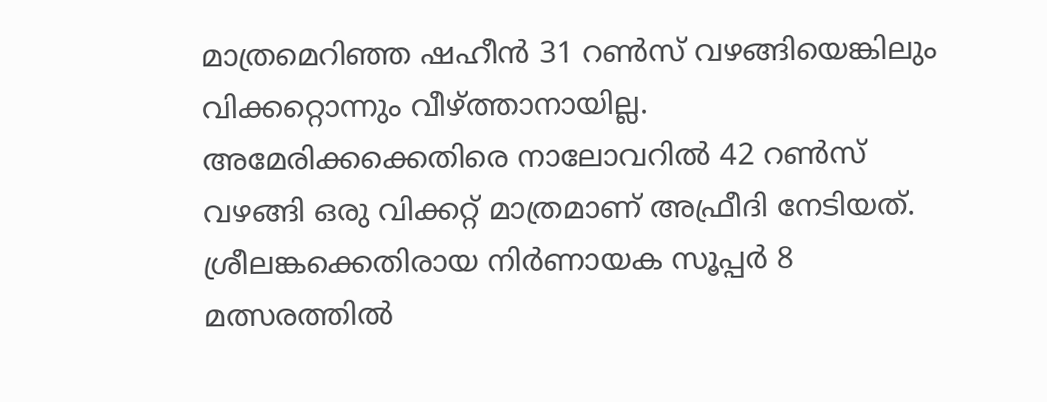മാത്രമെറിഞ്ഞ ഷഹീന്‍ 31 റണ്‍സ് വഴങ്ങിയെങ്കിലും വിക്കറ്റൊന്നും വീഴ്ത്താനായില്ല. അമേരിക്കക്കെതിരെ നാലോവറില്‍ 42 റണ്‍സ് വഴങ്ങി ഒരു വിക്കറ്റ് മാത്രമാണ് അഫ്രീദി നേടിയത്. ശ്രീലങ്കക്കെതിരായ നിര്‍ണായക സൂപ്പര്‍ 8 മത്സരത്തില്‍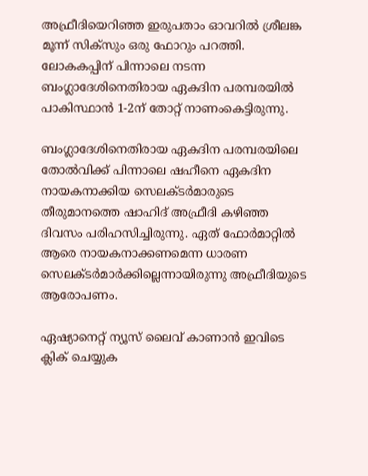അഫ്രീദിയെറി‌ഞ്ഞ ഇരുപതാം ഓവറില്‍ ശ്രീലങ്ക മൂന്ന് സിക്സും ഒരു ഫോറും പറത്തി. ലോകകപ്പിന് പിന്നാലെ നടന്ന ബംഗ്ലാദേശിനെതിരായ ഏകദിന പരമ്പരയില്‍ പാകിസ്ഥാന്‍ 1-2ന് തോറ്റ് നാണംകെട്ടിരുന്നു.

ബംഗ്ലാദേശിനെതിരായ ഏകദിന പരമ്പരയിലെ തോൽവിക്ക് പിന്നാലെ ഷഹീനെ ഏകദിന നായകനാക്കിയ സെലക്ടർമാരുടെ തീരുമാനത്തെ ഷാഹിദ് അഫ്രീദി കഴിഞ്ഞ ദിവസം പരിഹസിച്ചിരുന്നു. ഏത് ഫോർമാറ്റിൽ ആരെ നായകനാക്കണമെന്ന ധാരണ സെലക്ടർമാർക്കില്ലെന്നായിരുന്നു അഫ്രീദിയുടെ ആരോപണം.

ഏഷ്യാനെറ്റ് ന്യൂസ് ലൈവ് കാണാന്‍ ഇവിടെ ക്ലിക് ചെയ്യുക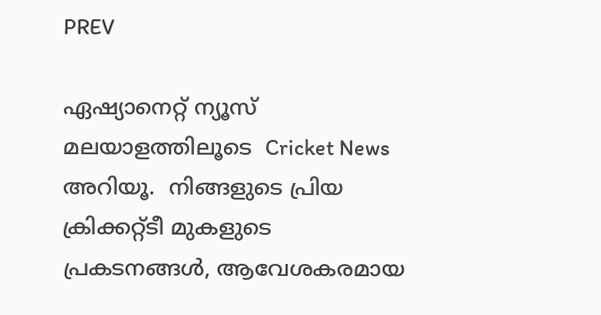PREV

ഏഷ്യാനെറ്റ് ന്യൂസ് മലയാളത്തിലൂടെ  Cricket News അറിയൂ.  നിങ്ങളുടെ പ്രിയ ക്രിക്കറ്റ്ടീ മുകളുടെ പ്രകടനങ്ങൾ, ആവേശകരമായ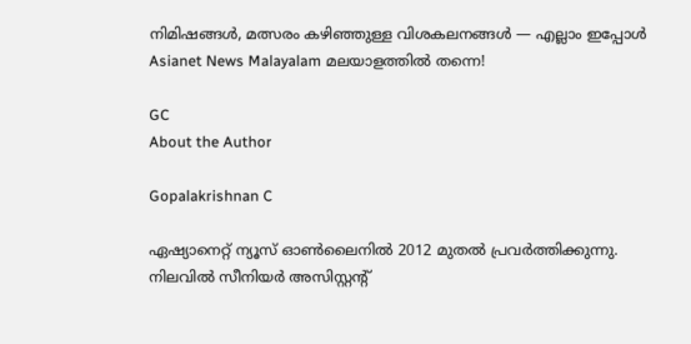നിമിഷങ്ങൾ, മത്സരം കഴിഞ്ഞുള്ള വിശകലനങ്ങൾ — എല്ലാം ഇപ്പോൾ Asianet News Malayalam മലയാളത്തിൽ തന്നെ!

GC
About the Author

Gopalakrishnan C

ഏഷ്യാനെറ്റ് ന്യൂസ് ഓണ്‍ലൈനില്‍ 2012 മുതല്‍ പ്രവര്‍ത്തിക്കുന്നു. നിലവില്‍ സീനിയര്‍ അസിസ്റ്റന്‍റ്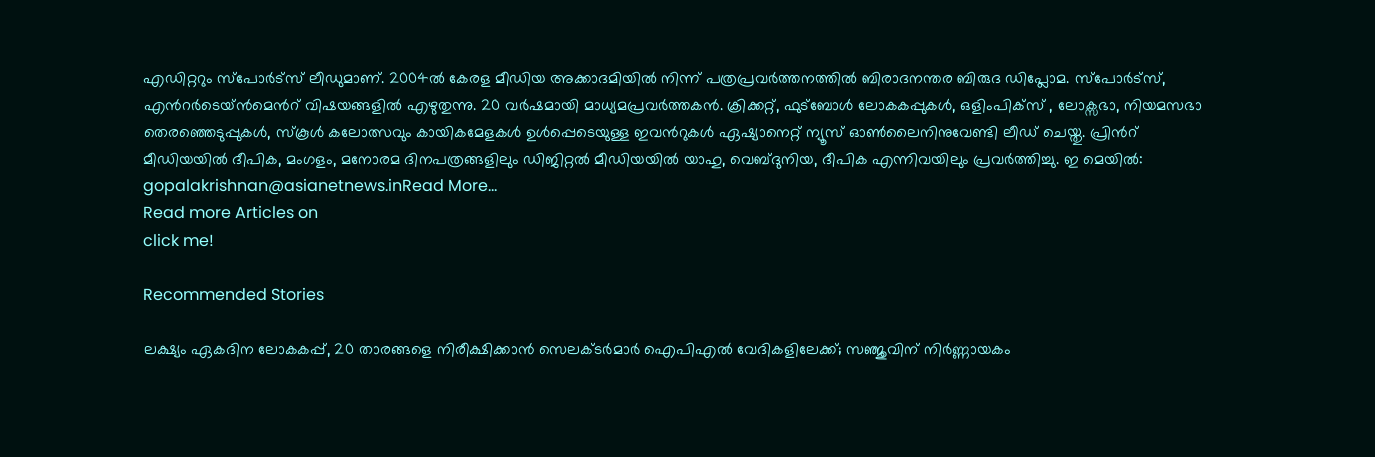എഡിറ്ററും സ്പോർട്സ് ലീഡുമാണ്. 2004ൽ കേരള മീഡിയ അക്കാദമിയില്‍ നിന്ന് പത്രപ്രവര്‍ത്തനത്തില്‍ ബിരാദനന്തര ബിരുദ ഡിപ്ലോമ. സ്പോര്‍ട്സ്, എന്‍റര്‍ടെയ്ൻമെന്‍റ് വിഷയങ്ങളില്‍ എഴുതുന്നു. 20 വര്‍ഷമായി മാധ്യമപ്രവര്‍ത്തകൻ. ക്രിക്കറ്റ്, ഫുട്ബോള്‍ ലോകകപ്പുകൾ, ഒളിംപിക്സ് , ലോക്സഭാ, നിയമസഭാ തെരഞ്ഞെടുപ്പുകള്‍, സ്കൂള്‍ കലോത്സവും കായികമേളകള്‍ ഉള്‍പ്പെടെയുള്ള ഇവന്‍റുകള്‍ ഏഷ്യാനെറ്റ് ന്യൂസ് ഓണ്‍ലൈനിനുവേണ്ടി ലീഡ് ചെയ്തു. പ്രിന്‍റ് മീഡിയയില്‍ ദീപിക, മംഗളം, മനോരമ ദിനപത്രങ്ങളിലും ഡിജിറ്റൽ മീഡിയയില്‍ യാഹു, വെബ്ദുനിയ, ദീപിക എന്നിവയിലും പ്രവര്‍ത്തിച്ചു. ഇ മെയില്‍: gopalakrishnan@asianetnews.inRead More...
Read more Articles on
click me!

Recommended Stories

ലക്ഷ്യം ഏകദിന ലോകകപ്പ്, 20 താരങ്ങളെ നിരീക്ഷിക്കാൻ സെലക്ടർമാർ ഐപിഎൽ വേദികളിലേക്ക്; സഞ്ജുവിന് നിർണ്ണായകം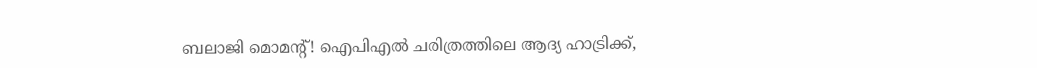ബലാജി മൊമന്റ്! ഐപിഎല്‍ ചരിത്രത്തിലെ ആദ്യ ഹാട്രിക്ക്,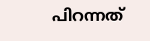പിറന്നത്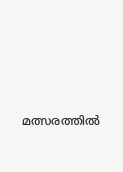മത്സരത്തില്‍